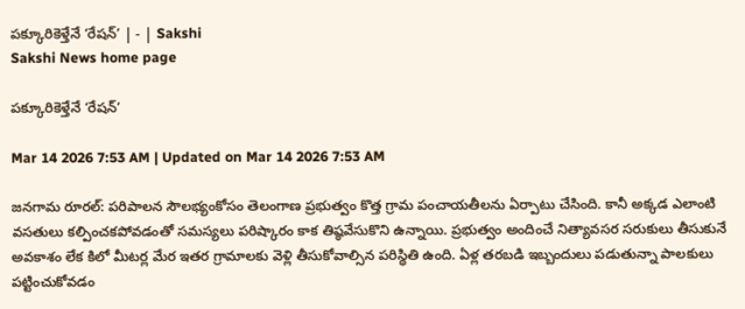పక్కూరికెళ్తేనే ‘రేషన్‌’ | - | Sakshi
Sakshi News home page

పక్కూరికెళ్తేనే ‘రేషన్‌’

Mar 14 2026 7:53 AM | Updated on Mar 14 2026 7:53 AM

జనగామ రూరల్‌: పరిపాలన సౌలభ్యంకోసం తెలంగాణ ప్రభుత్వం కొత్త గ్రామ పంచాయతీలను ఏర్పాటు చేసింది. కానీ అక్కడ ఎలాంటి వసతులు కల్పించకపోవడంతో సమస్యలు పరిష్కారం కాక తిష్ఠవేసుకొని ఉన్నాయి. ప్రభుత్వం అందించే నిత్యావసర సరుకులు తీసుకునే అవకాశం లేక కిలో మీటర్ల మేర ఇతర గ్రామాలకు వెళ్లి తీసుకోవాల్సిన పరిస్థితి ఉంది. ఏళ్ల తరబడి ఇబ్బందులు పడుతున్నా పాలకులు పట్టించుకోవడం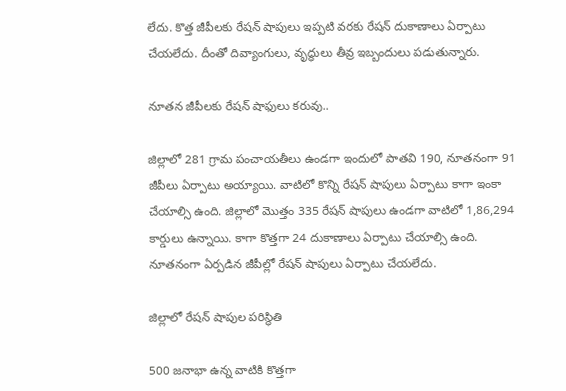లేదు. కొత్త జీపీలకు రేషన్‌ షాపులు ఇప్పటి వరకు రేషన్‌ దుకాణాలు ఏర్పాటు చేయలేదు. దీంతో దివ్యాంగులు, వృద్ధులు తీవ్ర ఇబ్బందులు పడుతున్నారు.

నూతన జీపీలకు రేషన్‌ షాఫులు కరువు..

జిల్లాలో 281 గ్రామ పంచాయతీలు ఉండగా ఇందులో పాతవి 190, నూతనంగా 91 జీపీలు ఏర్పాటు అయ్యాయి. వాటిలో కొన్ని రేషన్‌ షాపులు ఏర్పాటు కాగా ఇంకా చేయాల్సి ఉంది. జిల్లాలో మొత్తం 335 రేషన్‌ షాపులు ఉండగా వాటిలో 1,86,294 కార్డులు ఉన్నాయి. కాగా కొత్తగా 24 దుకాణాలు ఏర్పాటు చేయాల్సి ఉంది. నూతనంగా ఏర్పడిన జీపీల్లో రేషన్‌ షాపులు ఏర్పాటు చేయలేదు.

జిల్లాలో రేషన్‌ షాపుల పరిస్థితి

500 జనాభా ఉన్న వాటికి కొత్తగా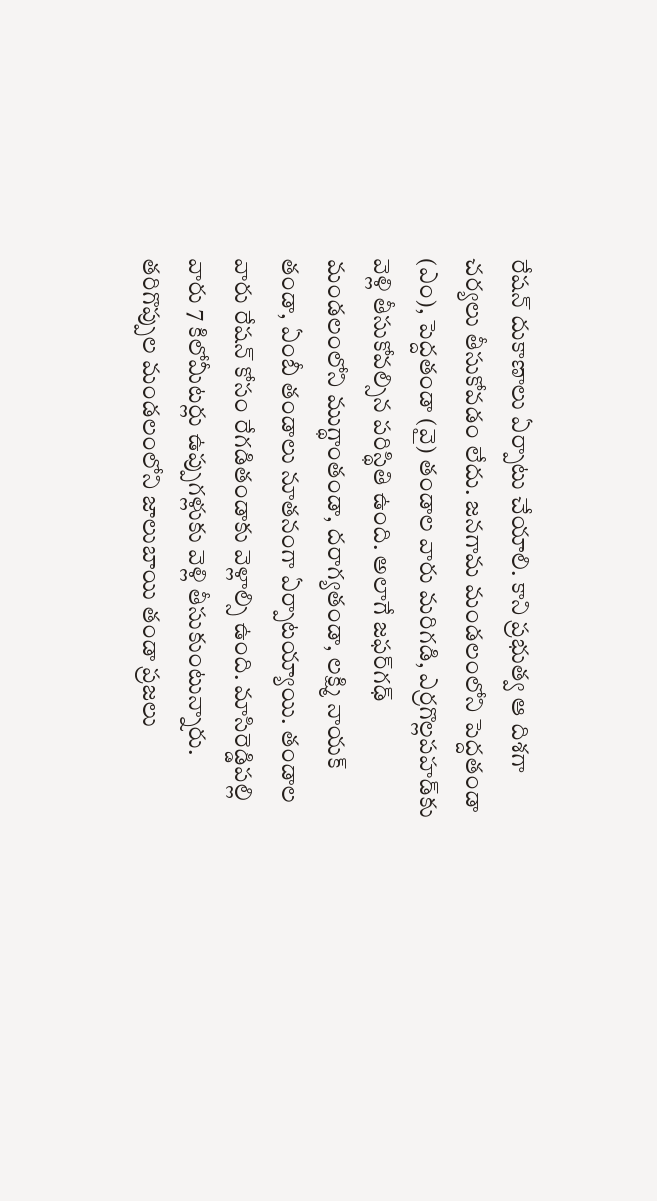రేషన్‌ దుకాణాలు ఏర్పాటు చేయాలి. కాని ప్రభుత్వ ఆ దిశగా చర్యలు తీసుకోవడం లేదు. జనగామ మండలంలోని పెద్దతండా (ఎం), పెద్దతండా (వై) తండాల వారు మరిగడి, ఎర్రగొల్లపహడ్‌కు వెళ్లి తీసుకోవల్సిన పరిస్థితి ఉంది. అలాగే జఫర్‌గఢ్‌ మండలంలోని ముగ్థాంతండా, దరాగ్యతండా, లక్ష్మి నాయక్‌ తండా, ఏంబీ తండాలు నూతనంగా ఏర్పాటయ్యాయి. తండాల వారు రేషన్‌ కోసం రేగడితండాకు వెళ్లాల్సి ఉంది. మాసిరెడ్డిపల్లి వారు 7 కిలోమీటర్లు ఉప్పుగళ్లుకు వెళ్లి తీసుకుంటున్నారు. తరిగొప్పుల మండలంలోని జాలుబాయి తండా ప్రజలు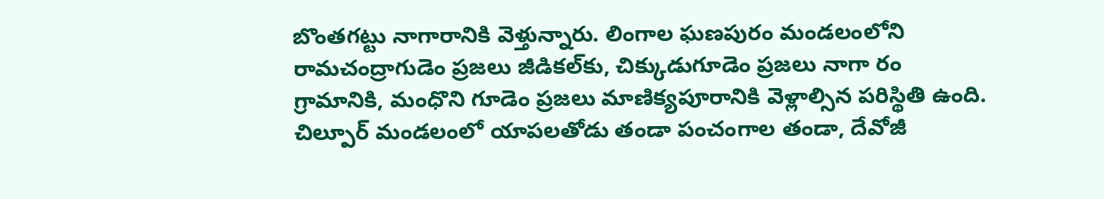బొంతగట్టు నాగారానికి వెళ్తున్నారు. లింగాల ఘణపురం మండలంలోని రామచంద్రాగుడెం ప్రజలు జీడికల్‌కు, చిక్కుడుగూడెం ప్రజలు నాగా రం గ్రామానికి, మంధొని గూడెం ప్రజలు మాణిక్యపూరానికి వెళ్లాల్సిన పరిస్థితి ఉంది. చిల్పూర్‌ మండలంలో యాపలతోడు తండా పంచంగాల తండా, దేవోజీ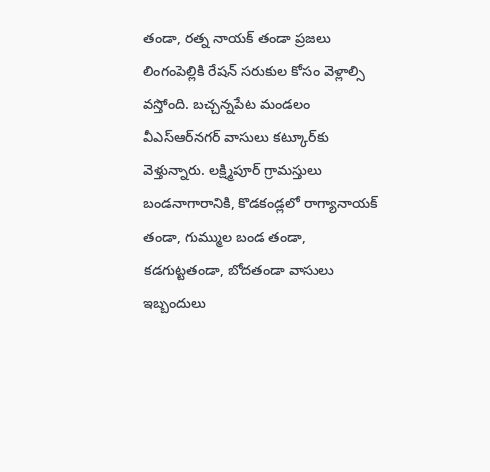తండా, రత్న నాయక్‌ తండా ప్రజలు లింగంపెల్లికి రేషన్‌ సరుకుల కోసం వెళ్లాల్సి వస్తోంది. బచ్చన్నపేట మండలం వీఎస్‌ఆర్‌నగర్‌ వాసులు కట్కూర్‌కు వెళ్తున్నారు. లక్ష్మిపూర్‌ గ్రామస్తులు బండనాగారానికి, కొడకండ్లలో రాగ్యానాయక్‌ తండా, గుమ్ముల బండ తండా, కడగుట్టతండా, బోదతండా వాసులు ఇబ్బందులు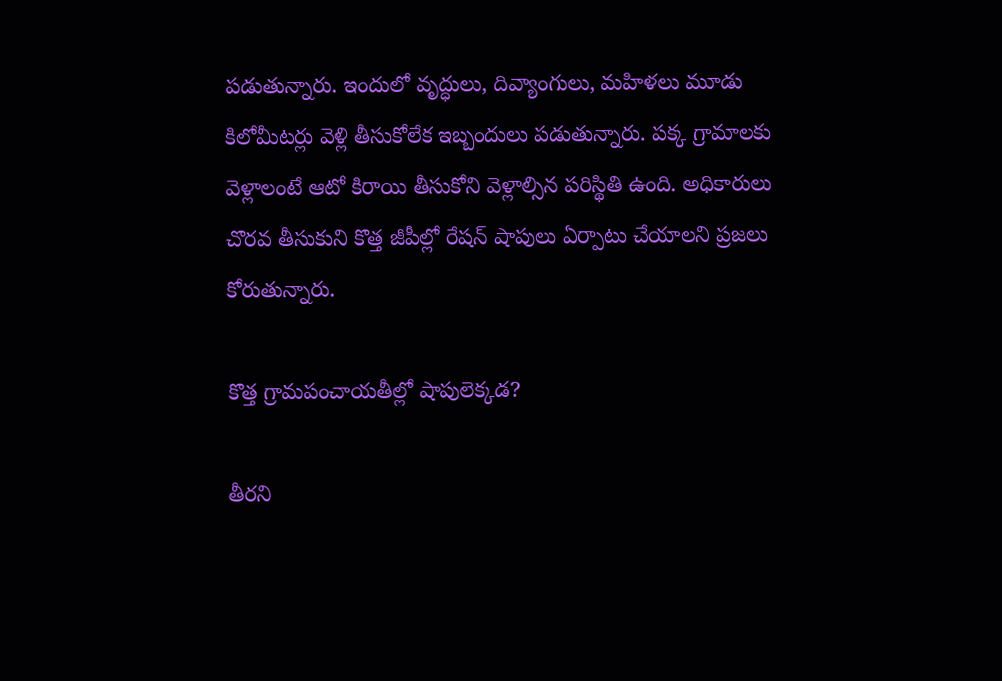పడుతున్నారు. ఇందులో వృద్ధులు, దివ్యాంగులు, మహిళలు మూడు కిలోమీటర్లు వెళ్లి తీసుకోలేక ఇబ్బందులు పడుతున్నారు. పక్క గ్రామాలకు వెళ్లాలంటే ఆటో కిరాయి తీసుకోని వెళ్లాల్సిన పరిస్థితి ఉంది. అధికారులు చొరవ తీసుకుని కొత్త జీపీల్లో రేషన్‌ షాపులు ఏర్పాటు చేయాలని ప్రజలు కోరుతున్నారు.

కొత్త గ్రామపంచాయతీల్లో షాపులెక్కడ?

తీరని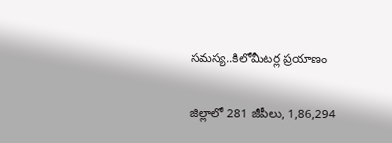సమస్య..కిలోమీటర్ల ప్రయాణం

జిల్లాలో 281 జీపీలు, 1,86,294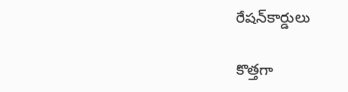రేషన్‌కార్డులు

కొత్తగా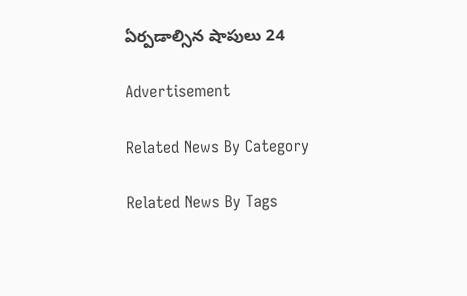ఏర్పడాల్సిన షాపులు 24

Advertisement

Related News By Category

Related News By Tags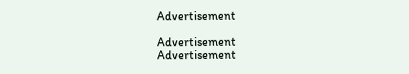Advertisement

Advertisement
Advertisement